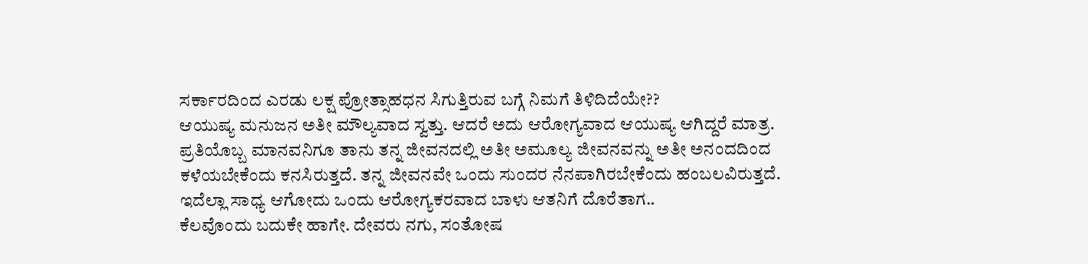ಸರ್ಕಾರದಿಂದ ಎರಡು ಲಕ್ಷ ಪ್ರೋತ್ಸಾಹಧನ ಸಿಗುತ್ತಿರುವ ಬಗ್ಗೆ ನಿಮಗೆ ತಿಳಿದಿದೆಯೇ??
ಆಯುಷ್ಯ ಮನುಜನ ಅತೀ ಮೌಲ್ಯವಾದ ಸ್ವತ್ತು. ಆದರೆ ಅದು ಆರೋಗ್ಯವಾದ ಆಯುಷ್ಯ ಆಗಿದ್ದರೆ ಮಾತ್ರ. ಪ್ರತಿಯೊಬ್ಬ ಮಾನವನಿಗೂ ತಾನು ತನ್ನ ಜೀವನದಲ್ಲಿ ಅತೀ ಅಮೂಲ್ಯ ಜೀವನವನ್ನು ಅತೀ ಅನಂದದಿಂದ ಕಳೆಯಬೇಕೆಂದು ಕನಸಿರುತ್ತದೆ. ತನ್ನ ಜೀವನವೇ ಒಂದು ಸುಂದರ ನೆನಪಾಗಿರಬೇಕೆಂದು ಹಂಬಲವಿರುತ್ತದೆ. ಇದೆಲ್ಲಾ ಸಾಧ್ಯ ಆಗೋದು ಒಂದು ಆರೋಗ್ಯಕರವಾದ ಬಾಳು ಆತನಿಗೆ ದೊರೆತಾಗ..
ಕೆಲವೊಂದು ಬದುಕೇ ಹಾಗೇ. ದೇವರು ನಗು, ಸಂತೋಷ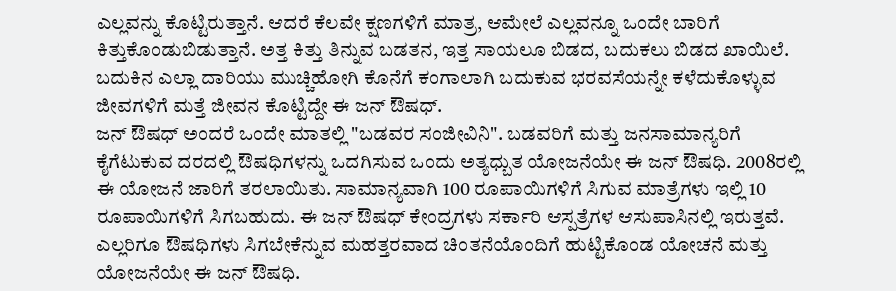ಎಲ್ಲವನ್ನು ಕೊಟ್ಟಿರುತ್ತಾನೆ. ಆದರೆ ಕೆಲವೇ ಕ್ಷಣಗಳಿಗೆ ಮಾತ್ರ, ಆಮೇಲೆ ಎಲ್ಲವನ್ನೂ ಒಂದೇ ಬಾರಿಗೆ ಕಿತ್ತುಕೊಂಡುಬಿಡುತ್ತಾನೆ. ಅತ್ತ ಕಿತ್ತು ತಿನ್ನುವ ಬಡತನ, ಇತ್ತ ಸಾಯಲೂ ಬಿಡದ, ಬದುಕಲು ಬಿಡದ ಖಾಯಿಲೆ. ಬದುಕಿನ ಎಲ್ಲಾ ದಾರಿಯು ಮುಚ್ಚಿಹೋಗಿ ಕೊನೆಗೆ ಕಂಗಾಲಾಗಿ ಬದುಕುವ ಭರವಸೆಯನ್ನೇ ಕಳೆದುಕೊಳ್ಳುವ ಜೀವಗಳಿಗೆ ಮತ್ತೆ ಜೀವನ ಕೊಟ್ಟಿದ್ದೇ ಈ ಜನ್ ಔಷಧ್.
ಜನ್ ಔಷಧ್ ಅಂದರೆ ಒಂದೇ ಮಾತಲ್ಲಿ "ಬಡವರ ಸಂಜೀವಿನಿ". ಬಡವರಿಗೆ ಮತ್ತು ಜನಸಾಮಾನ್ಯರಿಗೆ ಕೈಗೆಟುಕುವ ದರದಲ್ಲಿ ಔಷಧಿಗಳನ್ನು ಒದಗಿಸುವ ಒಂದು ಅತ್ಯಧ್ಬುತ ಯೋಜನೆಯೇ ಈ ಜನ್ ಔಷಧಿ. 2008ರಲ್ಲಿ ಈ ಯೋಜನೆ ಜಾರಿಗೆ ತರಲಾಯಿತು. ಸಾಮಾನ್ಯವಾಗಿ 100 ರೂಪಾಯಿಗಳಿಗೆ ಸಿಗುವ ಮಾತ್ರೆಗಳು ಇಲ್ಲಿ 10 ರೂಪಾಯಿಗಳಿಗೆ ಸಿಗಬಹುದು. ಈ ಜನ್ ಔಷಧ್ ಕೇಂದ್ರಗಳು ಸರ್ಕಾರಿ ಆಸ್ಪತ್ರೆಗಳ ಆಸುಪಾಸಿನಲ್ಲಿ ಇರುತ್ತವೆ. ಎಲ್ಲರಿಗೂ ಔಷಧಿಗಳು ಸಿಗಬೇಕೆನ್ನುವ ಮಹತ್ತರವಾದ ಚಿಂತನೆಯೊಂದಿಗೆ ಹುಟ್ಟಿಕೊಂಡ ಯೋಚನೆ ಮತ್ತು ಯೋಜನೆಯೇ ಈ ಜನ್ ಔಷಧಿ.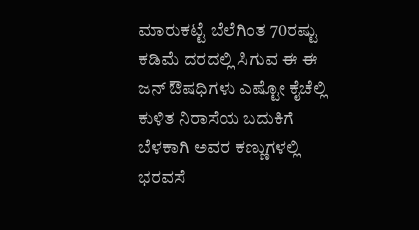ಮಾರುಕಟ್ಟೆ ಬೆಲೆಗಿಂತ 70ರಷ್ಟು ಕಡಿಮೆ ದರದಲ್ಲಿ ಸಿಗುವ ಈ ಈ ಜನ್ ಔಷಧಿಗಳು ಎಷ್ಟೋ ಕೈಚೆಲ್ಲಿ ಕುಳಿತ ನಿರಾಸೆಯ ಬದುಕಿಗೆ ಬೆಳಕಾಗಿ ಅವರ ಕಣ್ಣುಗಳಲ್ಲಿ ಭರವಸೆ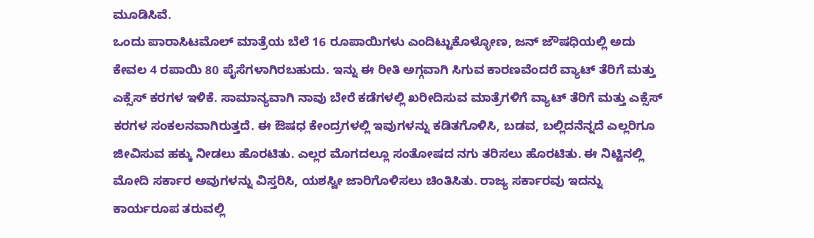ಮೂಡಿಸಿವೆ.
ಒಂದು ಪಾರಾಸಿಟಮೊಲ್ ಮಾತ್ರೆಯ ಬೆಲೆ 16 ರೂಪಾಯಿಗಳು ಎಂದಿಟ್ಟುಕೊಳ್ಳೋಣ, ಜನ್ ಜೌಷಧಿಯಲ್ಲಿ ಅದು ಕೇವಲ 4 ರಪಾಯಿ 80 ಪೈಸೆಗಳಾಗಿರಬಹುದು. ಇನ್ನು ಈ ರೀತಿ ಅಗ್ಗವಾಗಿ ಸಿಗುವ ಕಾರಣವೆಂದರೆ ವ್ಯಾಟ್ ತೆರಿಗೆ ಮತ್ತು ಎಕ್ಸೆಸ್ ಕರಗಳ ಇಳಿಕೆ. ಸಾಮಾನ್ಯವಾಗಿ ನಾವು ಬೇರೆ ಕಡೆಗಳಲ್ಲಿ ಖರೀದಿಸುವ ಮಾತ್ರೆಗಳಿಗೆ ವ್ಯಾಟ್ ತೆರಿಗೆ ಮತ್ತು ಎಕ್ಸೆಸ್ ಕರಗಳ ಸಂಕಲನವಾಗಿರುತ್ತದೆ. ಈ ಔಷಧ ಕೇಂದ್ರಗಳಲ್ಲಿ ಇವುಗಳನ್ನು ಕಡಿತಗೊಳಿಸಿ, ಬಡವ, ಬಲ್ಲಿದನೆನ್ನದೆ ಎಲ್ಲರಿಗೂ ಜೀವಿಸುವ ಹಕ್ಕು ನೀಡಲು ಹೊರಟಿತು. ಎಲ್ಲರ ಮೊಗದಲ್ಲೂ ಸಂತೋಷದ ನಗು ತರಿಸಲು ಹೊರಟಿತು. ಈ ನಿಟ್ಟಿನಲ್ಲಿ ಮೋದಿ ಸರ್ಕಾರ ಅವುಗಳನ್ನು ವಿಸ್ತರಿಸಿ, ಯಶಸ್ವೀ ಜಾರಿಗೊಳಿಸಲು ಚಿಂತಿಸಿತು. ರಾಜ್ಯ ಸರ್ಕಾರವು ಇದನ್ನು ಕಾರ್ಯರೂಪ ತರುವಲ್ಲಿ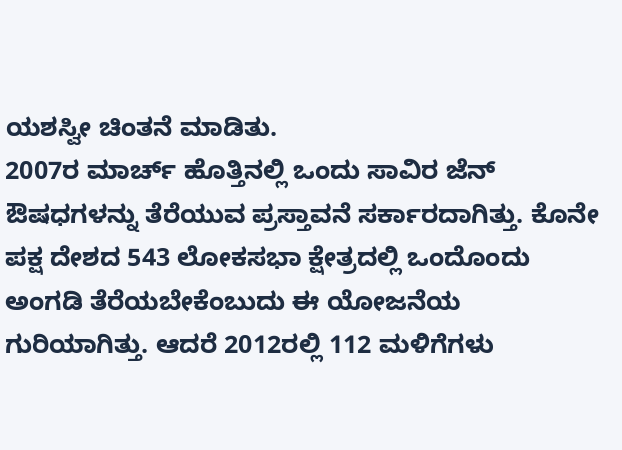ಯಶಸ್ವೀ ಚಿಂತನೆ ಮಾಡಿತು.
2007ರ ಮಾರ್ಚ್ ಹೊತ್ತಿನಲ್ಲಿ ಒಂದು ಸಾವಿರ ಜೆನ್ ಔಷಧಗಳನ್ನು ತೆರೆಯುವ ಪ್ರಸ್ತಾವನೆ ಸರ್ಕಾರದಾಗಿತ್ತು. ಕೊನೇ ಪಕ್ಷ ದೇಶದ 543 ಲೋಕಸಭಾ ಕ್ಷೇತ್ರದಲ್ಲಿ ಒಂದೊಂದು ಅಂಗಡಿ ತೆರೆಯಬೇಕೆಂಬುದು ಈ ಯೋಜನೆಯ ಗುರಿಯಾಗಿತ್ತು. ಆದರೆ 2012ರಲ್ಲಿ 112 ಮಳಿಗೆಗಳು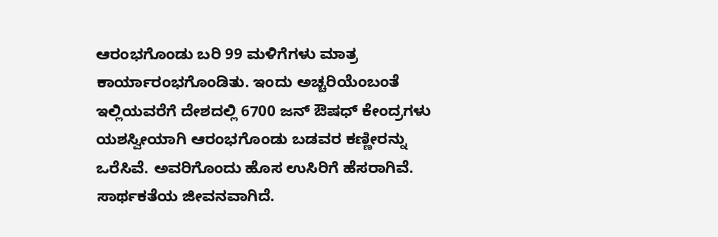ಆರಂಭಗೊಂಡು ಬರಿ 99 ಮಳಿಗೆಗಳು ಮಾತ್ರ ಕಾರ್ಯಾರಂಭಗೊಂಡಿತು. ಇಂದು ಅಚ್ಚರಿಯೆಂಬಂತೆ ಇಲ್ಲಿಯವರೆಗೆ ದೇಶದಲ್ಲಿ 6700 ಜನ್ ಔಷಧ್ ಕೇಂದ್ರಗಳು ಯಶಸ್ವೀಯಾಗಿ ಆರಂಭಗೊಂಡು ಬಡವರ ಕಣ್ಣೀರನ್ನು ಒರೆಸಿವೆ. ಅವರಿಗೊಂದು ಹೊಸ ಉಸಿರಿಗೆ ಹೆಸರಾಗಿವೆ. ಸಾರ್ಥಕತೆಯ ಜೀವನವಾಗಿದೆ.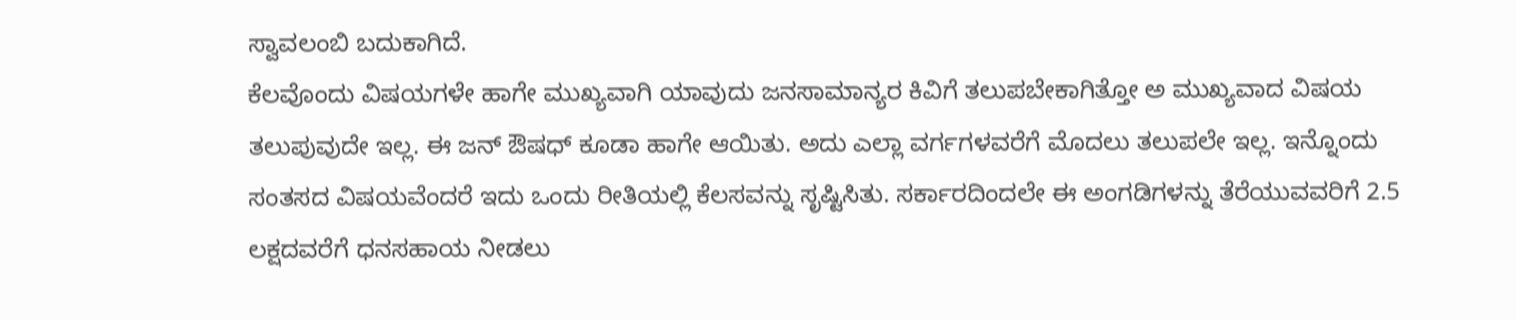ಸ್ವಾವಲಂಬಿ ಬದುಕಾಗಿದೆ.
ಕೆಲವೊಂದು ವಿಷಯಗಳೇ ಹಾಗೇ ಮುಖ್ಯವಾಗಿ ಯಾವುದು ಜನಸಾಮಾನ್ಯರ ಕಿವಿಗೆ ತಲುಪಬೇಕಾಗಿತ್ತೋ ಅ ಮುಖ್ಯವಾದ ವಿಷಯ ತಲುಪುವುದೇ ಇಲ್ಲ. ಈ ಜನ್ ಔಷಧ್ ಕೂಡಾ ಹಾಗೇ ಆಯಿತು. ಅದು ಎಲ್ಲಾ ವರ್ಗಗಳವರೆಗೆ ಮೊದಲು ತಲುಪಲೇ ಇಲ್ಲ. ಇನ್ನೊಂದು ಸಂತಸದ ವಿಷಯವೆಂದರೆ ಇದು ಒಂದು ರೀತಿಯಲ್ಲಿ ಕೆಲಸವನ್ನು ಸೃಷ್ಟಿಸಿತು. ಸರ್ಕಾರದಿಂದಲೇ ಈ ಅಂಗಡಿಗಳನ್ನು ತೆರೆಯುವವರಿಗೆ 2.5 ಲಕ್ಷದವರೆಗೆ ಧನಸಹಾಯ ನೀಡಲು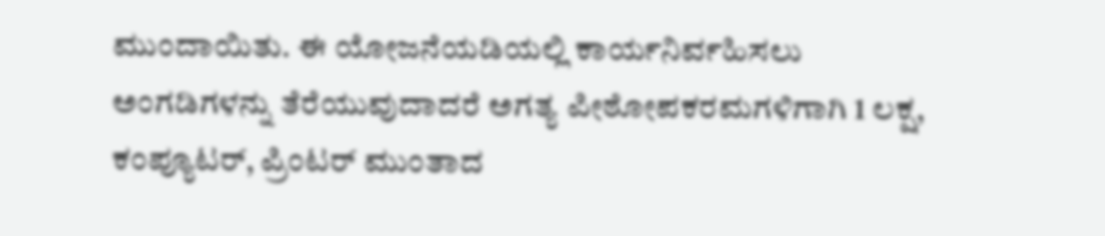ಮುಂದಾಯಿತು. ಈ ಯೋಜನೆಯಡಿಯಲ್ಲಿ ಕಾರ್ಯನಿರ್ವಹಿಸಲು ಅಂಗಡಿಗಳನ್ನು ತೆರೆಯುವುದಾದರೆ ಅಗತ್ಯ ಪೀಠೋಪಕರಮಗಳಿಗಾಗಿ 1 ಲಕ್ಷ, ಕಂಪ್ಯೂಟರ್, ಪ್ರಿಂಟರ್ ಮುಂತಾದ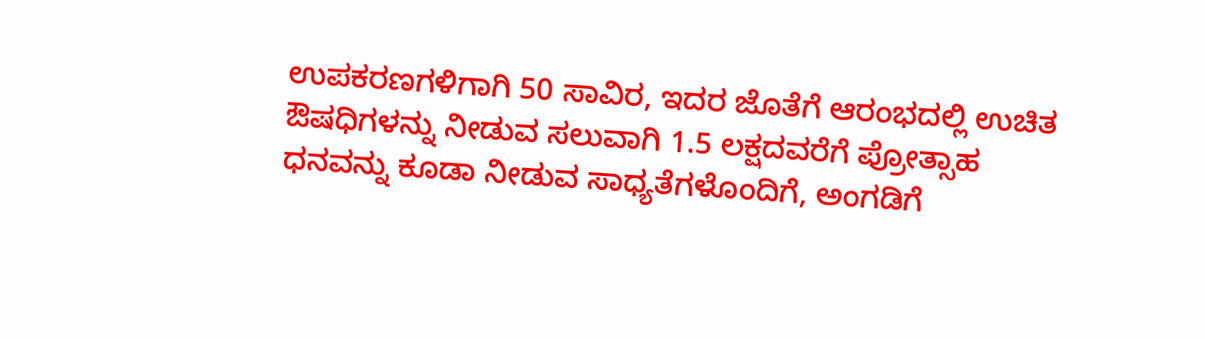ಉಪಕರಣಗಳಿಗಾಗಿ 50 ಸಾವಿರ, ಇದರ ಜೊತೆಗೆ ಆರಂಭದಲ್ಲಿ ಉಚಿತ ಔಷಧಿಗಳನ್ನು ನೀಡುವ ಸಲುವಾಗಿ 1.5 ಲಕ್ಷದವರೆಗೆ ಪ್ರೋತ್ಸಾಹ ಧನವನ್ನು ಕೂಡಾ ನೀಡುವ ಸಾಧ್ಯತೆಗಳೊಂದಿಗೆ, ಅಂಗಡಿಗೆ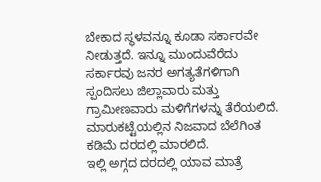ಬೇಕಾದ ಸ್ಥಳವನ್ನೂ ಕೂಡಾ ಸರ್ಕಾರವೇ ನೀಡುತ್ತದೆ. ಇನ್ನೂ ಮುಂದುವೆರೆದು ಸರ್ಕಾರವು ಜನರ ಅಗತ್ಯತೆಗಳಿಗಾಗಿ ಸ್ಪಂದಿಸಲು ಜಿಲ್ಲಾವಾರು ಮತ್ತು ಗ್ರಾಮೀಣವಾರು ಮಳಿಗೆಗಳನ್ನು ತೆರೆಯಲಿದೆ. ಮಾರುಕಟ್ಟೆಯಲ್ಲಿನ ನಿಜವಾದ ಬೆಲೆಗಿಂತ ಕಡಿಮೆ ದರದಲ್ಲಿ ಮಾರಲಿದೆ.
ಇಲ್ಲಿ ಅಗ್ಗದ ದರದಲ್ಲಿ ಯಾವ ಮಾತ್ರೆ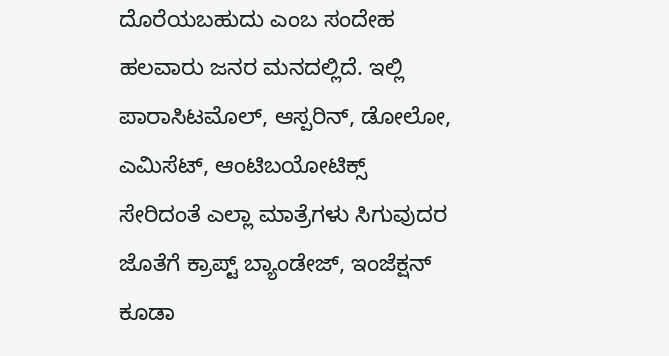ದೊರೆಯಬಹುದು ಎಂಬ ಸಂದೇಹ ಹಲವಾರು ಜನರ ಮನದಲ್ಲಿದೆ. ಇಲ್ಲಿ ಪಾರಾಸಿಟಮೊಲ್, ಆಸ್ಪರಿನ್, ಡೋಲೋ, ಎಮಿಸೆಟ್, ಆಂಟಿಬಯೋಟಿಕ್ಸ್ ಸೇರಿದಂತೆ ಎಲ್ಲಾ ಮಾತ್ರೆಗಳು ಸಿಗುವುದರ ಜೊತೆಗೆ ಕ್ರಾಪ್ಟ್ ಬ್ಯಾಂಡೇಜ್, ಇಂಜೆಕ್ಷನ್ ಕೂಡಾ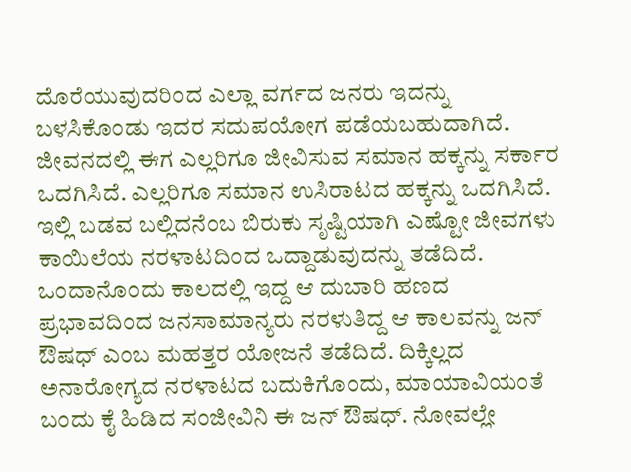ದೊರೆಯುವುದರಿಂದ ಎಲ್ಲಾ ವರ್ಗದ ಜನರು ಇದನ್ನು ಬಳಸಿಕೊಂಡು ಇದರ ಸದುಪಯೋಗ ಪಡೆಯಬಹುದಾಗಿದೆ.
ಜೀವನದಲ್ಲಿ ಈಗ ಎಲ್ಲರಿಗೂ ಜೀವಿಸುವ ಸಮಾನ ಹಕ್ಕನ್ನು ಸರ್ಕಾರ ಒದಗಿಸಿದೆ. ಎಲ್ಲರಿಗೂ ಸಮಾನ ಉಸಿರಾಟದ ಹಕ್ಕನ್ನು ಒದಗಿಸಿದೆ. ಇಲ್ಲಿ ಬಡವ ಬಲ್ಲಿದನೆಂಬ ಬಿರುಕು ಸೃಷ್ಟಿಯಾಗಿ ಎಷ್ಟೋ ಜೀವಗಳು ಕಾಯಿಲೆಯ ನರಳಾಟದಿಂದ ಒದ್ದಾಡುವುದನ್ನು ತಡೆದಿದೆ. ಒಂದಾನೊಂದು ಕಾಲದಲ್ಲಿ ಇದ್ದ ಆ ದುಬಾರಿ ಹಣದ ಪ್ರಭಾವದಿಂದ ಜನಸಾಮಾನ್ಯರು ನರಳುತಿದ್ದ ಆ ಕಾಲವನ್ನು ಜನ್ ಔಷಧ್ ಎಂಬ ಮಹತ್ತರ ಯೋಜನೆ ತಡೆದಿದೆ. ದಿಕ್ಕಿಲ್ಲದ ಅನಾರೋಗ್ಯದ ನರಳಾಟದ ಬದುಕಿಗೊಂದು, ಮಾಯಾವಿಯಂತೆ ಬಂದು ಕೈ ಹಿಡಿದ ಸಂಜೀವಿನಿ ಈ ಜನ್ ಔಷಧ್. ನೋವಲ್ಲೇ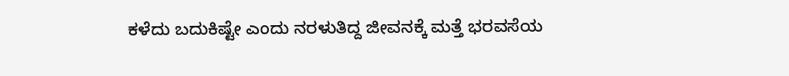ಕಳೆದು ಬದುಕಿಷ್ಟೇ ಎಂದು ನರಳುತಿದ್ದ ಜೀವನಕ್ಕೆ ಮತ್ತೆ ಭರವಸೆಯ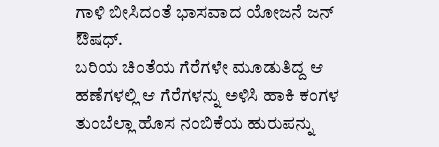ಗಾಳಿ ಬೀಸಿದಂತೆ ಭಾಸವಾದ ಯೋಜನೆ ಜನ್ ಔಷಧ್.
ಬರಿಯ ಚಿಂತೆಯ ಗೆರೆಗಳೇ ಮೂಡುತಿದ್ದ ಆ ಹಣೆಗಳಲ್ಲಿ ಆ ಗೆರೆಗಳನ್ನು ಅಳಿಸಿ ಹಾಕಿ ಕಂಗಳ ತುಂಬೆಲ್ಲಾ ಹೊಸ ನಂಬಿಕೆಯ ಹುರುಪನ್ನು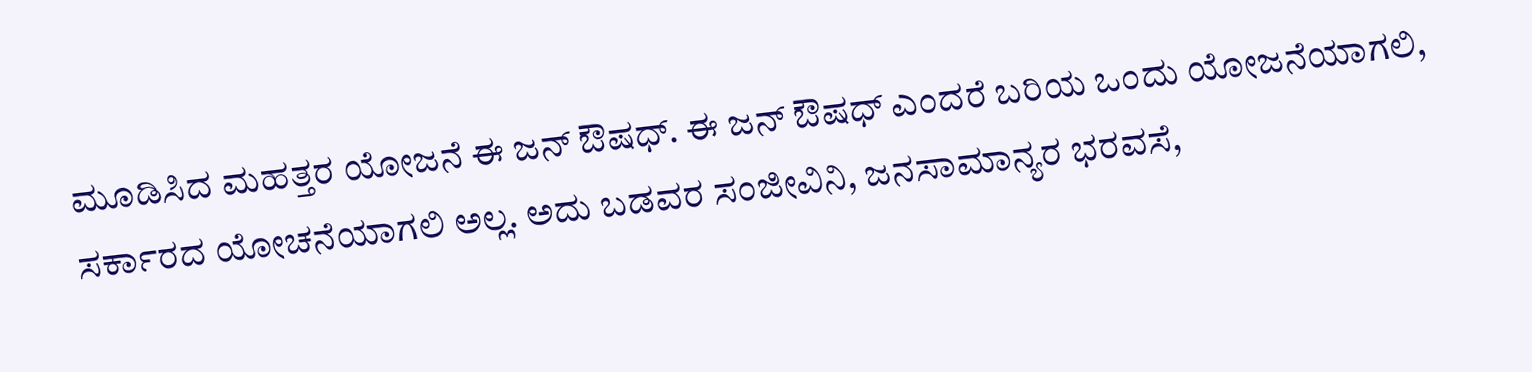ಮೂಡಿಸಿದ ಮಹತ್ತರ ಯೋಜನೆ ಈ ಜನ್ ಔಷಧ್. ಈ ಜನ್ ಔಷಧ್ ಎಂದರೆ ಬರಿಯ ಒಂದು ಯೋಜನೆಯಾಗಲಿ, ಸರ್ಕಾರದ ಯೋಚನೆಯಾಗಲಿ ಅಲ್ಲ. ಅದು ಬಡವರ ಸಂಜೀವಿನಿ, ಜನಸಾಮಾನ್ಯರ ಭರವಸೆ,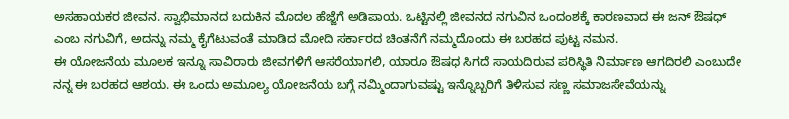ಅಸಹಾಯಕರ ಜೀವನ. ಸ್ವಾಭಿಮಾನದ ಬದುಕಿನ ಮೊದಲ ಹೆಜ್ಜೆಗೆ ಅಡಿಪಾಯ. ಒಟ್ಟಿನಲ್ಲಿ ಜೀವನದ ನಗುವಿನ ಒಂದಂಶಕ್ಕೆ ಕಾರಣವಾದ ಈ ಜನ್ ಔಷಧ್ ಎಂಬ ನಗುವಿಗೆ, ಅದನ್ನು ನಮ್ಮ ಕೈಗೆಟುವಂತೆ ಮಾಡಿದ ಮೋದಿ ಸರ್ಕಾರದ ಚಿಂತನೆಗೆ ನಮ್ಮದೊಂದು ಈ ಬರಹದ ಪುಟ್ಟ ನಮನ.
ಈ ಯೋಜನೆಯ ಮೂಲಕ ಇನ್ನೂ ಸಾವಿರಾರು ಜೀವಗಳಿಗೆ ಆಸರೆಯಾಗಲಿ, ಯಾರೂ ಔಷಧ ಸಿಗದೆ ಸಾಯದಿರುವ ಪರಿಸ್ಥಿತಿ ನಿರ್ಮಾಣ ಆಗದಿರಲಿ ಎಂಬುದೇ ನನ್ನ ಈ ಬರಹದ ಆಶಯ. ಈ ಒಂದು ಅಮೂಲ್ಯ ಯೋಜನೆಯ ಬಗ್ಗೆ ನಮ್ಮಿಂದಾಗುವಷ್ಟು ಇನ್ನೊಬ್ಬರಿಗೆ ತಿಳಿಸುವ ಸಣ್ಣ ಸಮಾಜಸೇವೆಯನ್ನು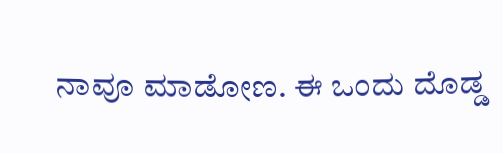ನಾವೂ ಮಾಡೋಣ. ಈ ಒಂದು ದೊಡ್ಡ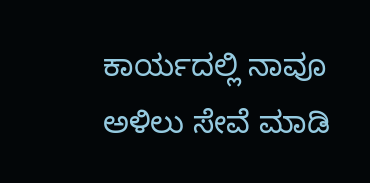ಕಾರ್ಯದಲ್ಲಿ ನಾವೂ ಅಳಿಲು ಸೇವೆ ಮಾಡಿ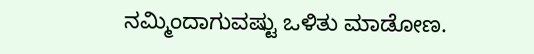ನಮ್ಮಿಂದಾಗುವಷ್ಟು ಒಳಿತು ಮಾಡೋಣ.